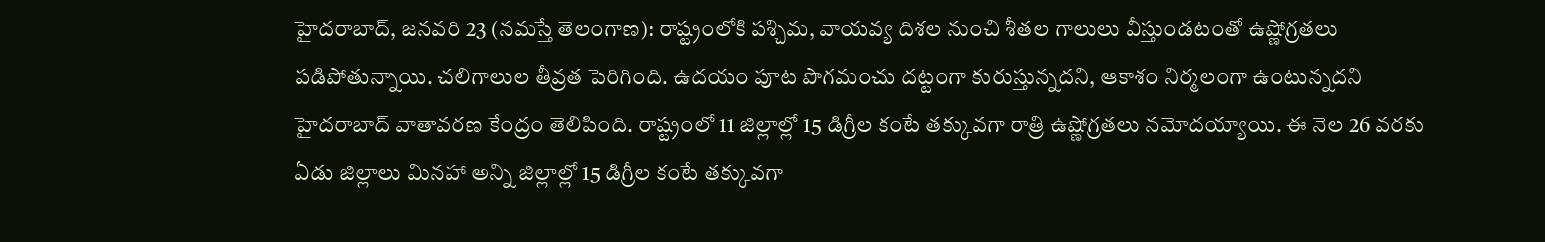హైదరాబాద్, జనవరి 23 (నమస్తే తెలంగాణ): రాష్ట్రంలోకి పశ్చిమ, వాయవ్య దిశల నుంచి శీతల గాలులు వీస్తుండటంతో ఉష్ణోగ్రతలు పడిపోతున్నాయి. చలిగాలుల తీవ్రత పెరిగింది. ఉదయం పూట పొగమంచు దట్టంగా కురుస్తున్నదని, ఆకాశం నిర్మలంగా ఉంటున్నదని హైదరాబాద్ వాతావరణ కేంద్రం తెలిపింది. రాష్ట్రంలో 11 జిల్లాల్లో 15 డిగ్రీల కంటే తక్కువగా రాత్రి ఉష్ణోగ్రతలు నమోదయ్యాయి. ఈ నెల 26 వరకు ఏడు జిల్లాలు మినహా అన్ని జిల్లాల్లో 15 డిగ్రీల కంటే తక్కువగా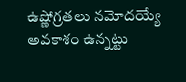ఉష్ణోగ్రతలు నమోదయ్యే అవకాశం ఉన్నట్టు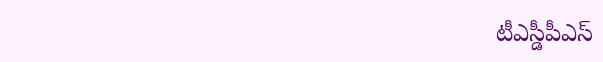టీఎస్డీపీఎస్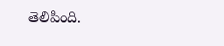తెలిపింది.